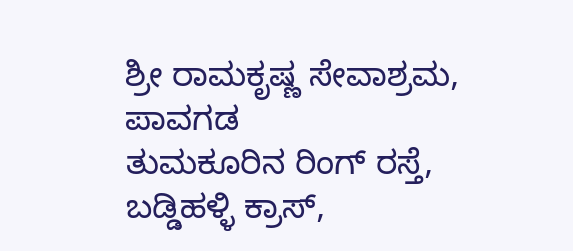ಶ್ರೀ ರಾಮಕೃಷ್ಣ ಸೇವಾಶ್ರಮ, ಪಾವಗಡ
ತುಮಕೂರಿನ ರಿಂಗ್ ರಸ್ತೆ, ಬಡ್ಡಿಹಳ್ಳಿ ಕ್ರಾಸ್,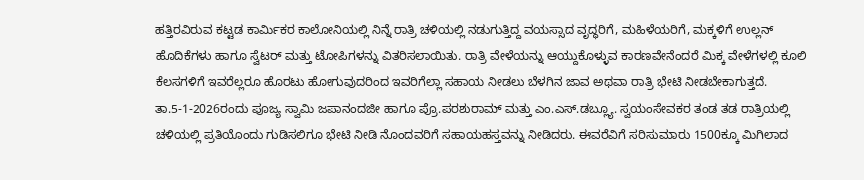ಹತ್ತಿರವಿರುವ ಕಟ್ಟಡ ಕಾರ್ಮಿಕರ ಕಾಲೋನಿಯಲ್ಲಿ ನಿನ್ನೆ ರಾತ್ರಿ ಚಳಿಯಲ್ಲಿ ನಡುಗುತ್ತಿದ್ದ ವಯಸ್ಸಾದ ವೃದ್ಧರಿಗೆ, ಮಹಿಳೆಯರಿಗೆ, ಮಕ್ಕಳಿಗೆ ಉಲ್ಲನ್ ಹೊದಿಕೆಗಳು ಹಾಗೂ ಸ್ವೆಟರ್ ಮತ್ತು ಟೋಪಿಗಳನ್ನು ವಿತರಿಸಲಾಯಿತು. ರಾತ್ರಿ ವೇಳೆಯನ್ನು ಆಯ್ದುಕೊಳ್ಳುವ ಕಾರಣವೇನೆಂದರೆ ಮಿಕ್ಕ ವೇಳೆಗಳಲ್ಲಿ ಕೂಲಿ ಕೆಲಸಗಳಿಗೆ ಇವರೆಲ್ಲರೂ ಹೊರಟು ಹೋಗುವುದರಿಂದ ಇವರಿಗೆಲ್ಲಾ ಸಹಾಯ ನೀಡಲು ಬೆಳಗಿನ ಜಾವ ಅಥವಾ ರಾತ್ರಿ ಭೇಟಿ ನೀಡಬೇಕಾಗುತ್ತದೆ. ತಾ.5-1-2026ರಂದು ಪೂಜ್ಯ ಸ್ವಾಮಿ ಜಪಾನಂದಜೀ ಹಾಗೂ ಪ್ರೊ.ಪರಶುರಾಮ್ ಮತ್ತು ಎಂ.ಎಸ್.ಡಬ್ಲ್ಯೂ. ಸ್ವಯಂಸೇವಕರ ತಂಡ ತಡ ರಾತ್ರಿಯಲ್ಲಿ ಚಳಿಯಲ್ಲಿ ಪ್ರತಿಯೊಂದು ಗುಡಿಸಲಿಗೂ ಭೇಟಿ ನೀಡಿ ನೊಂದವರಿಗೆ ಸಹಾಯಹಸ್ತವನ್ನು ನೀಡಿದರು. ಈವರೆವಿಗೆ ಸರಿಸುಮಾರು 1500ಕ್ಕೂ ಮಿಗಿಲಾದ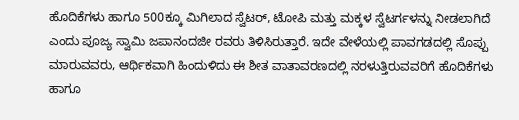ಹೊದಿಕೆಗಳು ಹಾಗೂ 500ಕ್ಕೂ ಮಿಗಿಲಾದ ಸ್ವೆಟರ್, ಟೋಪಿ ಮತ್ತು ಮಕ್ಕಳ ಸ್ವೆಟರ್ಗಳನ್ನು ನೀಡಲಾಗಿದೆ ಎಂದು ಪೂಜ್ಯ ಸ್ವಾಮಿ ಜಪಾನಂದಜೀ ರವರು ತಿಳಿಸಿರುತ್ತಾರೆ. ಇದೇ ವೇಳೆಯಲ್ಲಿ ಪಾವಗಡದಲ್ಲಿ ಸೊಪ್ಪು ಮಾರುವವರು, ಆರ್ಥಿಕವಾಗಿ ಹಿಂದುಳಿದು ಈ ಶೀತ ವಾತಾವರಣದಲ್ಲಿ ನರಳುತ್ತಿರುವವರಿಗೆ ಹೊದಿಕೆಗಳು ಹಾಗೂ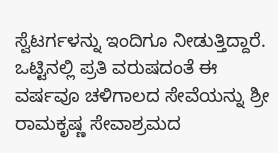ಸ್ವೆಟರ್ಗಳನ್ನು ಇಂದಿಗೂ ನೀಡುತ್ತಿದ್ದಾರೆ. ಒಟ್ಟಿನಲ್ಲಿ ಪ್ರತಿ ವರುಷದಂತೆ ಈ ವರ್ಷವೂ ಚಳಿಗಾಲದ ಸೇವೆಯನ್ನು ಶ್ರೀ ರಾಮಕೃಷ್ಣ ಸೇವಾಶ್ರಮದ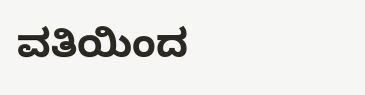ವತಿಯಿಂದ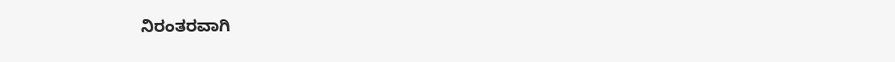ನಿರಂತರವಾಗಿ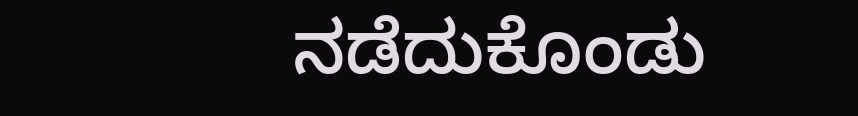ನಡೆದುಕೊಂಡು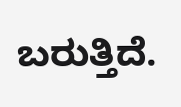ಬರುತ್ತಿದೆ.